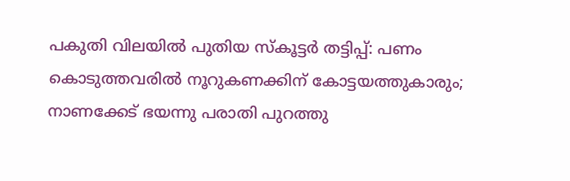പകുതി വിലയില്‍ പുതിയ സ്കൂട്ടർ തട്ടിപ്പ്: പണം കൊടുത്തവരില്‍ നൂറുകണക്കിന് കോട്ടയത്തുകാരും; നാണക്കേട് ഭയന്നു പരാതി പുറത്തു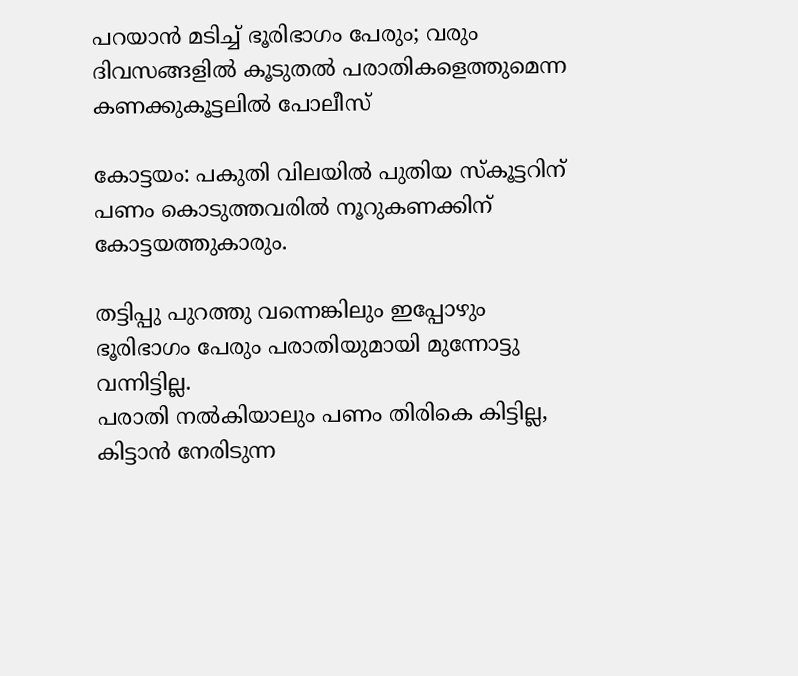പറയാന്‍ മടിച്ച് ഭൂരിഭാഗം പേരും; വരും ദിവസങ്ങളില്‍ കൂടുതല്‍ പരാതികളെത്തുമെന്ന കണക്കുകൂട്ടലില്‍ പോലീസ്

കോട്ടയം: പകുതി വിലയില്‍ പുതിയ സ്‌കൂട്ടറിന് പണം കൊടുത്തവരില്‍ നൂറുകണക്കിന് കോട്ടയത്തുകാരും.

തട്ടിപ്പു പുറത്തു വന്നെങ്കിലും ഇപ്പോഴും ഭൂരിഭാഗം പേരും പരാതിയുമായി മുന്നോട്ടു വന്നിട്ടില്ല.
പരാതി നല്‍കിയാലും പണം തിരികെ കിട്ടില്ല, കിട്ടാന്‍ നേരിടുന്ന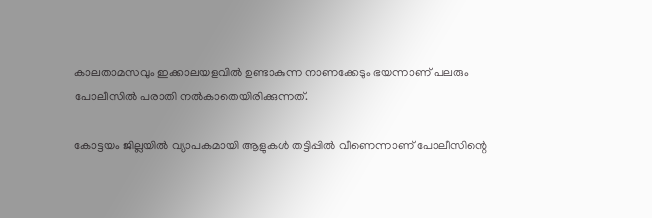കാലതാമസവും ഇക്കാലയളവില്‍ ഉണ്ടാകുന്ന നാണക്കേടും ഭയന്നാണ് പലരും പോലീസില്‍ പരാതി നല്‍കാതെയിരിക്കുന്നത്.

കോട്ടയം ജില്ലയില്‍ വ്യാപകമായി ആളുകള്‍ തട്ടിപ്പില്‍ വീണെന്നാണ് പോലീസിന്റെ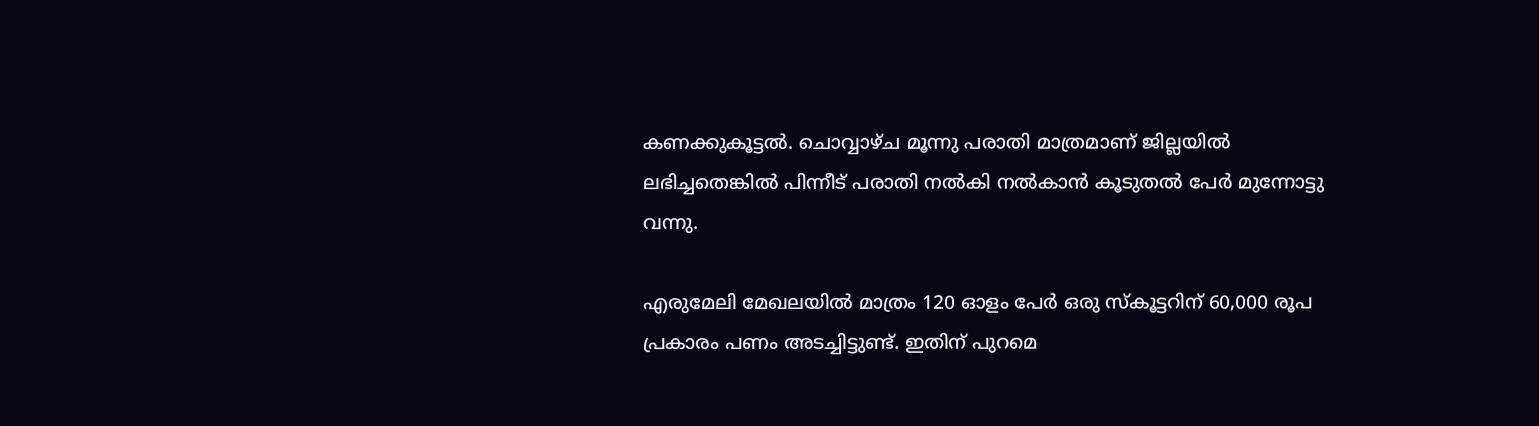കണക്കുകൂട്ടല്‍. ചൊവ്വാഴ്ച മൂന്നു പരാതി മാത്രമാണ് ജില്ലയില്‍ ലഭിച്ചതെങ്കില്‍ പിന്നീട് പരാതി നല്‍കി നല്‍കാന്‍ കൂടുതല്‍ പേര്‍ മുന്നോട്ടു വന്നു.

എരുമേലി മേഖലയില്‍ മാത്രം 120 ഓളം പേര്‍ ഒരു സ്‌കൂട്ടറിന് 60,000 രൂപ പ്രകാരം പണം അടച്ചിട്ടുണ്ട്. ഇതിന് പുറമെ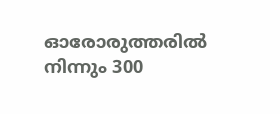ഓരോരുത്തരില്‍ നിന്നും 300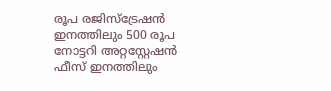രൂപ രജിസ്‌ട്രേഷന്‍ ഇനത്തിലും 500 രൂപ നോട്ടറി അറ്റസ്റ്റേഷന്‍ ഫീസ് ഇനത്തിലും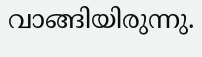വാങ്ങിയിരുന്നു.